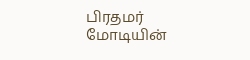பிரதமர் மோடியின்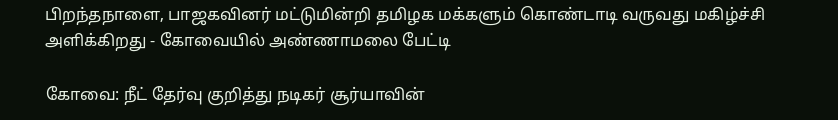பிறந்தநாளை, பாஜகவினர் மட்டுமின்றி தமிழக மக்களும் கொண்டாடி வருவது மகிழ்ச்சி அளிக்கிறது - கோவையில் அண்ணாமலை பேட்டி

கோவை: நீட் தேர்வு குறித்து நடிகர் சூர்யாவின்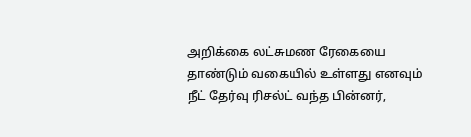அறிக்கை லட்சுமண ரேகையை தாண்டும் வகையில் உள்ளது எனவும் நீட் தேர்வு ரிசல்ட் வந்த பின்னர்,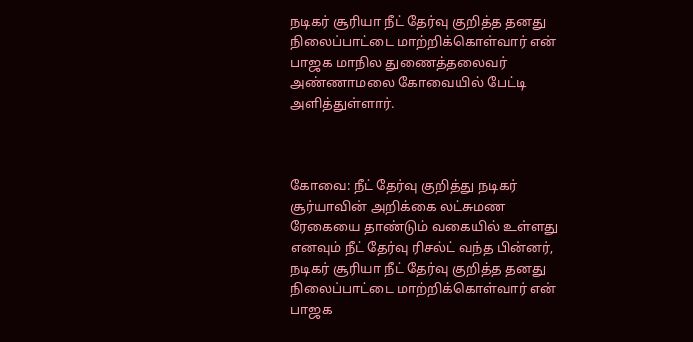நடிகர் சூரியா நீட் தேர்வு குறித்த தனது நிலைப்பாட்டை மாற்றிக்கொள்வார் என் பாஜக மாநில துணைத்தலைவர் அண்ணாமலை கோவையில் பேட்டி அளித்துள்ளார்.



கோவை: நீட் தேர்வு குறித்து நடிகர் சூர்யாவின் அறிக்கை லட்சுமண ரேகையை தாண்டும் வகையில் உள்ளது எனவும் நீட் தேர்வு ரிசல்ட் வந்த பின்னர், நடிகர் சூரியா நீட் தேர்வு குறித்த தனது நிலைப்பாட்டை மாற்றிக்கொள்வார் என் பாஜக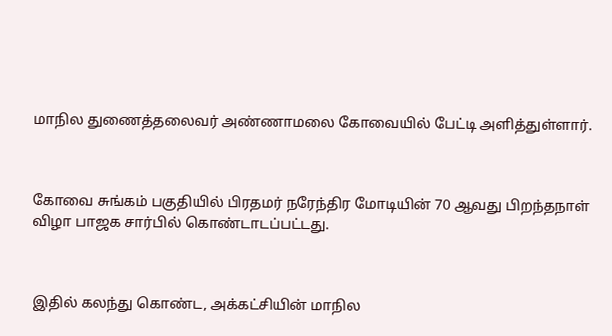மாநில துணைத்தலைவர் அண்ணாமலை கோவையில் பேட்டி அளித்துள்ளார்.



கோவை சுங்கம் பகுதியில் பிரதமர் நரேந்திர மோடியின் 70 ஆவது பிறந்தநாள் விழா பாஜக சார்பில் கொண்டாடப்பட்டது.



இதில் கலந்து கொண்ட, அக்கட்சியின் மாநில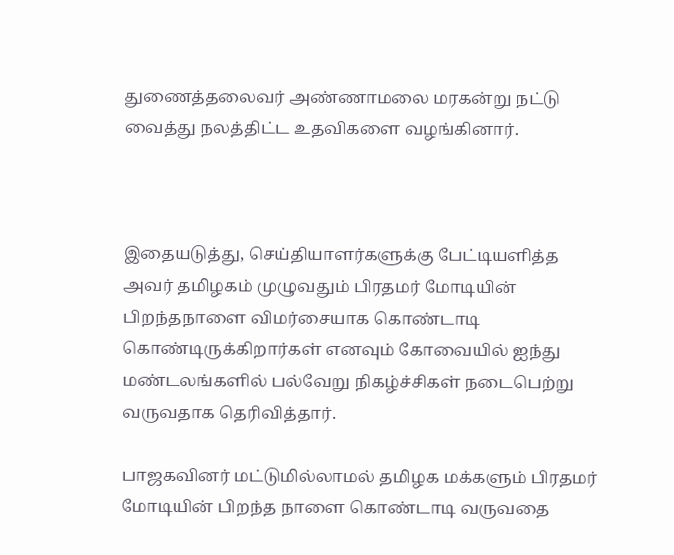துணைத்தலைவர் அண்ணாமலை மரகன்று நட்டு வைத்து நலத்திட்ட உதவிகளை வழங்கினார்.



இதையடுத்து, செய்தியாளர்களுக்கு பேட்டியளித்த அவர் தமிழகம் முழுவதும் பிரதமர் மோடியின் பிறந்தநாளை விமர்சையாக கொண்டாடி கொண்டிருக்கிறார்கள் எனவும் கோவையில் ஐந்து மண்டலங்களில் பல்வேறு நிகழ்ச்சிகள் நடைபெற்று வருவதாக தெரிவித்தார்.

பாஜகவினர் மட்டுமில்லாமல் தமிழக மக்களும் பிரதமர் மோடியின் பிறந்த நாளை கொண்டாடி வருவதை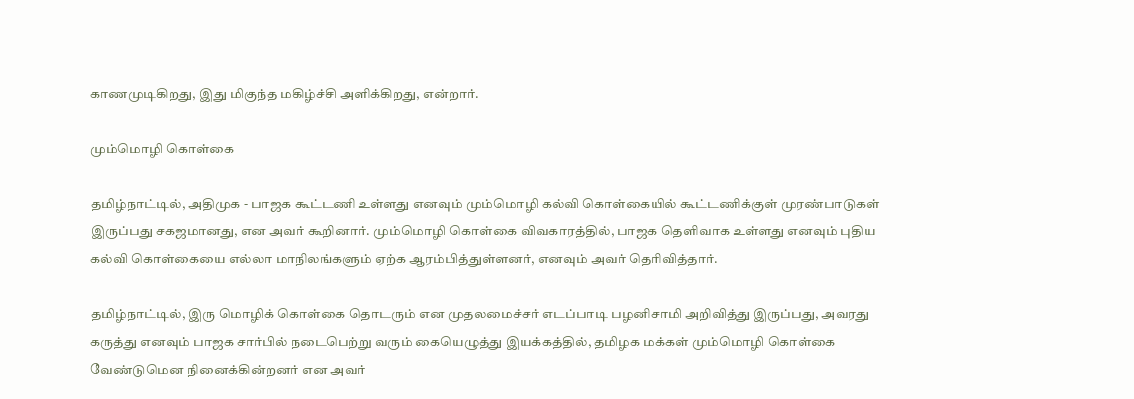காணமுடிகிறது, இது மிகுந்த மகிழ்ச்சி அளிக்கிறது, என்றார்.

மும்மொழி கொள்கை

தமிழ்நாட்டில், அதிமுக - பாஜக கூட்டணி உள்ளது எனவும் மும்மொழி கல்வி கொள்கையில் கூட்டணிக்குள் முரண்பாடுகள் இருப்பது சகஜமானது, என அவர் கூறினார். மும்மொழி கொள்கை விவகாரத்தில், பாஜக தெளிவாக உள்ளது எனவும் புதிய கல்வி கொள்கையை எல்லா மாநிலங்களும் ஏற்க ஆரம்பித்துள்ளனர், எனவும் அவர் தெரிவித்தார்.

தமிழ்நாட்டில், இரு மொழிக் கொள்கை தொடரும் என முதலமைச்சர் எடப்பாடி பழனிசாமி அறிவித்து இருப்பது, அவரது கருத்து எனவும் பாஜக சார்பில் நடைபெற்று வரும் கையெழுத்து இயக்கத்தில், தமிழக மக்கள் மும்மொழி கொள்கை வேண்டுமென நினைக்கின்றனர் என அவர்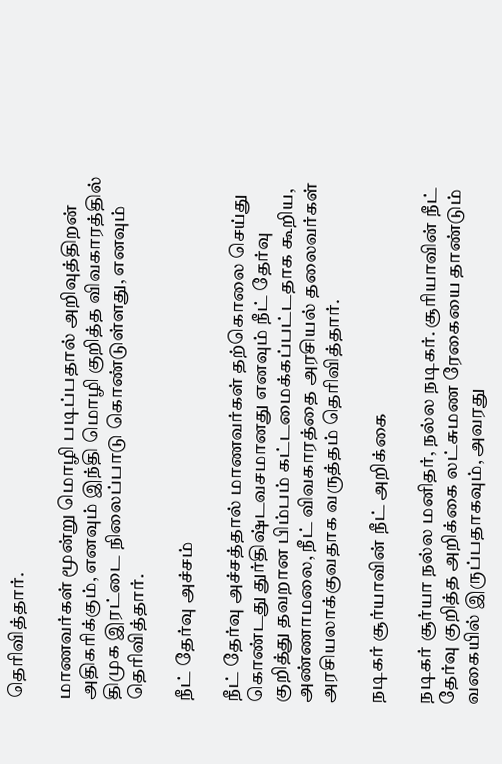தெரிவித்தார்.

மாணவர்கள் மூன்று மொழி படிப்பதால் அறிவுத்திறன் அதிகரிக்கும், எனவும் இந்தி மொழி குறித்த விவகாரத்தில் திமுக இரட்டை நிலைப்பாடு கொண்டுள்ளது, எனவும் தெரிவித்தார்.

நீட் தேர்வு அச்சம்

நீட் தேர்வு அச்சத்தால் மாணவர்கள் தற்கொலை செய்து கொண்டது துர்திஷ்டவசமானது எனவும் நீட் தேர்வு குறித்து தவறான பிம்பம் கட்டமைக்கப்பட்டதாக கூறிய, அண்ணாமலை, நீட் விவகாரத்தை அரசியல் தலைவர்கள் அரசியலாக்குவதாக வருத்தம் தெரிவித்தார்.

நடிகர் சூர்யாவின் நீட் அறிக்கை

நடிகர் சூர்யா நல்ல மனிதர், நல்ல நடிகர். சூரியாவின் நீட் தேர்வு குறித்த அறிக்கை லட்சுமண ரேகையை தாண்டும் வகையில் இருப்பதாகவும், அவரது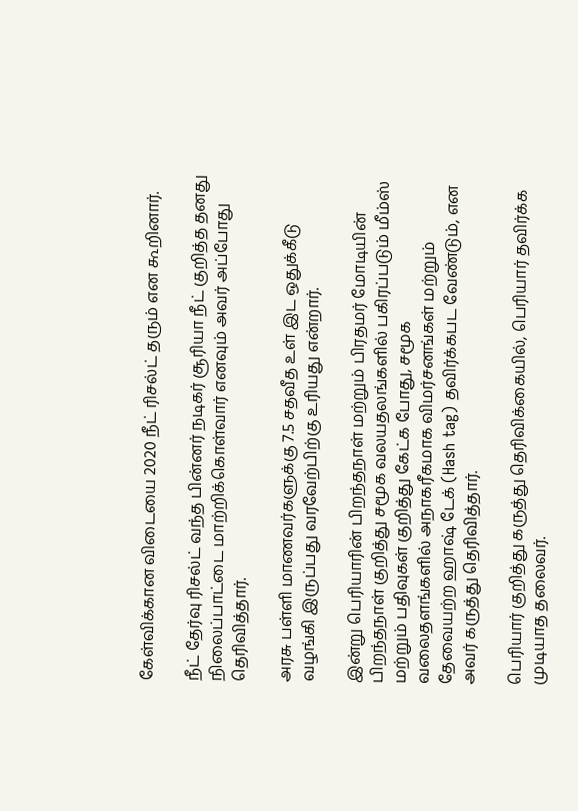கேள்விக்கான விடையை 2020 நீட் ரிசல்ட் தரும் என கூறினார்.

நீட் தேர்வு ரிசல்ட் வந்த பின்னர் நடிகர் சூரியா நீட் குறித்த தனது நிலைப்பாட்டை மாற்றிக்கொள்வார் எனவும் அவர் அப்போது தெரிவித்தார்.

அரசு பள்ளி மாணவர்களுக்கு 7.5 சதவீத உள் இட ஒதுக்கீடு வழங்கி இருப்பது வரவேற்பிற்கு உரியது என்றார்.

இன்று பெரியாரின் பிறந்தநாள் மற்றும் பிரதமர் மோடியின் பிறந்தநாள் குறித்து சமூக வலயதலங்களில் பகிரப்படும் மீம்ஸ் மற்றும் பதிவுகள் குறித்து கேட்க போது, சமூக வலைதளங்களில் அநாகரீகமாக விமர்சனங்கள் மற்றும் தேவையற்ற ஹாஷ் டேக் (Hash tag) தவிர்க்கபட வேண்டும், என அவர் கருத்து தெரிவித்தார்.

பெரியார் குறித்து கருத்து தெரிவிக்கையில், பெரியார் தவிர்க்க முடியாத தலைவர்.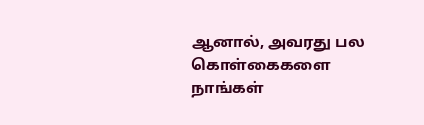ஆனால், அவரது பல கொள்கைகளை நாங்கள்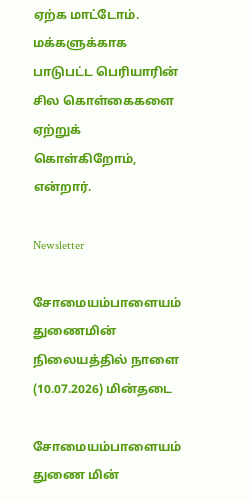ஏற்க மாட்டோம். மக்களுக்காக பாடுபட்ட பெரியாரின் சில கொள்கைகளை ஏற்றுக் கொள்கிறோம், என்றார்.

Newsletter

சோமையம்பாளையம் துணைமின் நிலையத்தில் நாளை (10.07.2026) மின்தடை

சோமையம்பாளையம் துணை மின்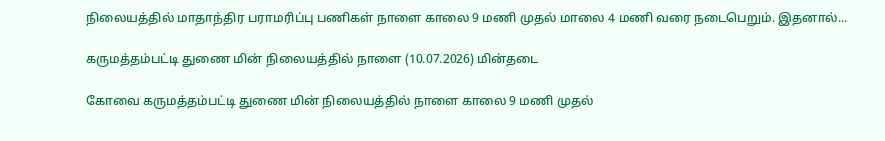நிலையத்தில் மாதாந்திர பராமரிப்பு பணிகள் நாளை காலை 9 மணி முதல் மாலை 4 மணி வரை நடைபெறும். இதனால்...

கருமத்தம்பட்டி துணை மின் நிலையத்தில் நாளை (10.07.2026) மின்தடை

கோவை கருமத்தம்பட்டி துணை மின் நிலையத்தில் நாளை காலை 9 மணி முதல்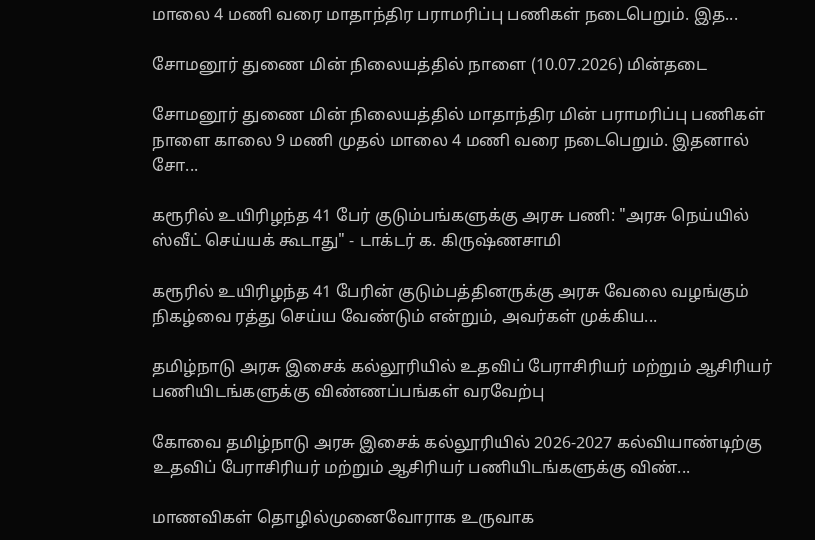மாலை 4 மணி வரை மாதாந்திர பராமரிப்பு பணிகள் நடைபெறும். இத...

சோமனூர் துணை மின் நிலையத்தில் நாளை (10.07.2026) மின்தடை

சோமனூர் துணை மின் நிலையத்தில் மாதாந்திர மின் பராமரிப்பு பணிகள் நாளை காலை 9 மணி முதல் மாலை 4 மணி வரை நடைபெறும். இதனால் சோ...

கரூரில் உயிரிழந்த 41 பேர் குடும்பங்களுக்கு அரசு பணி: "அரசு நெய்யில் ஸ்வீட் செய்யக் கூடாது" - டாக்டர் க. கிருஷ்ணசாமி

கரூரில் உயிரிழந்த 41 பேரின் குடும்பத்தினருக்கு அரசு வேலை வழங்கும் நிகழ்வை ரத்து செய்ய வேண்டும் என்றும், அவர்கள் முக்கிய...

தமிழ்நாடு அரசு இசைக் கல்லூரியில் உதவிப் பேராசிரியர் மற்றும் ஆசிரியர் பணியிடங்களுக்கு விண்ணப்பங்கள் வரவேற்பு

கோவை தமிழ்நாடு அரசு இசைக் கல்லூரியில் 2026-2027 கல்வியாண்டிற்கு உதவிப் பேராசிரியர் மற்றும் ஆசிரியர் பணியிடங்களுக்கு விண்...

மாணவிகள் தொழில்முனைவோராக உருவாக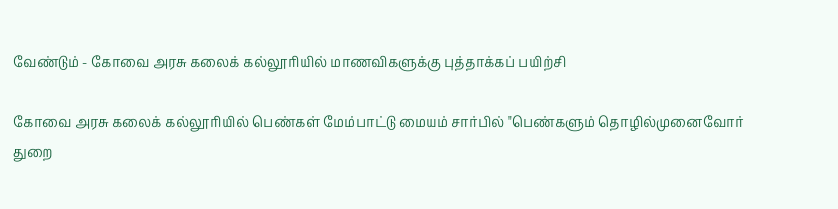வேண்டும் - கோவை அரசு கலைக் கல்லூரியில் மாணவிகளுக்கு புத்தாக்கப் பயிற்சி

கோவை அரசு கலைக் கல்லூரியில் பெண்கள் மேம்பாட்டு மையம் சார்பில் "பெண்களும் தொழில்முனைவோர் துறை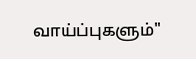வாய்ப்புகளும்"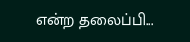என்ற தலைப்பி...